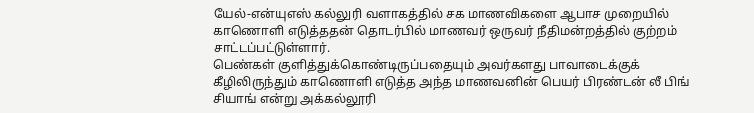யேல்-என்யுஎஸ் கல்லுரி வளாகத்தில் சக மாணவிகளை ஆபாச முறையில் காணொளி எடுத்ததன் தொடர்பில் மாணவர் ஒருவர் நீதிமன்றத்தில் குற்றம் சாட்டப்பட்டுள்ளார்.
பெண்கள் குளித்துக்கொண்டிருப்பதையும் அவர்களது பாவாடைக்குக் கீழிலிருந்தும் காணொளி எடுத்த அந்த மாணவனின் பெயர் பிரண்டன் லீ பிங் சியாங் என்று அக்கல்லூரி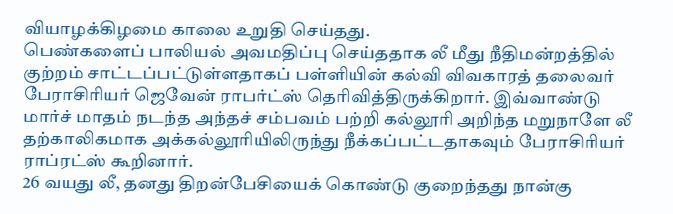வியாழக்கிழமை காலை உறுதி செய்தது.
பெண்களைப் பாலியல் அவமதிப்பு செய்ததாக லீ மீது நீதிமன்றத்தில் குற்றம் சாட்டப்பட்டுள்ளதாகப் பள்ளியின் கல்வி விவகாரத் தலைவர் பேராசிரியர் ஜெவேன் ராபர்ட்ஸ் தெரிவித்திருக்கிறார். இவ்வாண்டு மார்ச் மாதம் நடந்த அந்தச் சம்பவம் பற்றி கல்லூரி அறிந்த மறுநாளே லீ தற்காலிகமாக அக்கல்லூரியிலிருந்து நீக்கப்பட்டதாகவும் பேராசிரியர் ராப்ரட்ஸ் கூறினார்.
26 வயது லீ, தனது திறன்பேசியைக் கொண்டு குறைந்தது நான்கு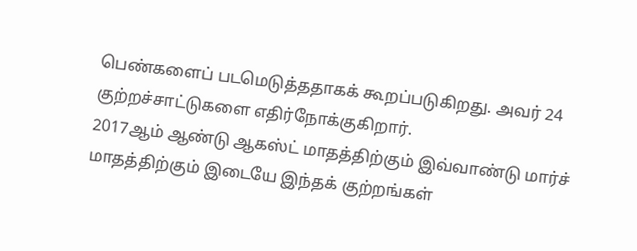பெண்களைப் படமெடுத்ததாகக் கூறப்படுகிறது. அவர் 24 குற்றச்சாட்டுகளை எதிர்நோக்குகிறார்.
2017ஆம் ஆண்டு ஆகஸ்ட் மாதத்திற்கும் இவ்வாண்டு மார்ச் மாதத்திற்கும் இடையே இந்தக் குற்றங்கள்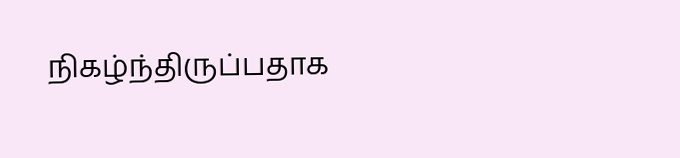நிகழ்ந்திருப்பதாக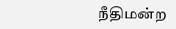நீதிமன்ற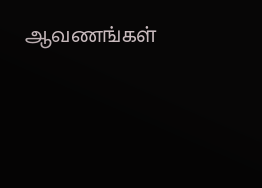ஆவணங்கள்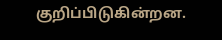குறிப்பிடுகின்றன.